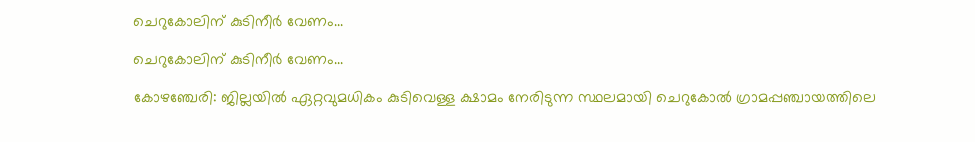ചെറുകോലിന് കുടിനീർ വേണം...

ചെറുകോലിന് കുടിനീർ വേണം...

കോഴഞ്ചേരി: ജില്ലയിൽ ഏറ്റവുമധികം കുടിവെള്ള ക്ഷാമം നേരിടുന്ന സ്ഥലമായി ചെറുകോൽ ഗ്രാമപ്പഞ്ചായത്തിലെ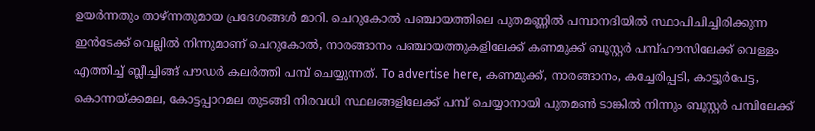ഉയർന്നതും താഴ്ന്നതുമായ പ്രദേശങ്ങൾ മാറി. ചെറുകോൽ പഞ്ചായത്തിലെ പുതമണ്ണിൽ പമ്പാനദിയിൽ സ്ഥാപിചിച്ചിരിക്കുന്ന ഇൻടേക്ക് വെല്ലിൽ നിന്നുമാണ് ചെറുകോൽ, നാരങ്ങാനം പഞ്ചായത്തുകളിലേക്ക് കണമുക്ക് ബൂസ്റ്റർ പമ്പ്ഹൗസിലേക്ക് വെള്ളം എത്തിച്ച് ബ്ലീച്ചിങ്ങ് പൗഡർ കലർത്തി പമ്പ് ചെയ്യുന്നത്. To advertise here, കണമുക്ക്, നാരങ്ങാനം, കച്ചേരിപ്പടി, കാട്ടൂർപേട്ട, കൊന്നയ്ക്കമല, കോട്ടപ്പാറമല തുടങ്ങി നിരവധി സ്ഥലങ്ങളിലേക്ക് പമ്പ് ചെയ്യാനായി പുതമൺ ടാങ്കിൽ നിന്നും ബൂസ്റ്റർ പമ്പിലേക്ക്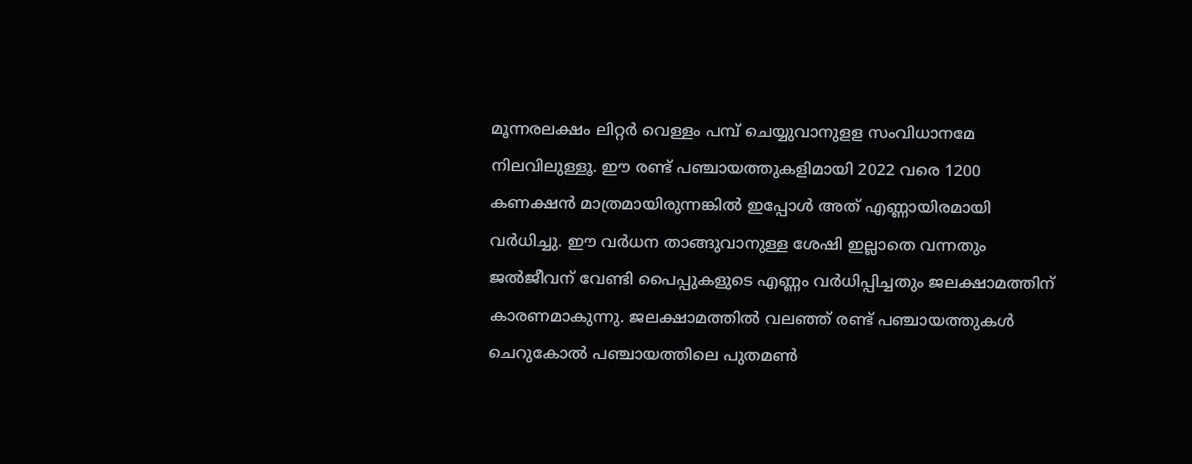മൂന്നരലക്ഷം ലിറ്റർ വെള്ളം പമ്പ് ചെയ്യുവാനുളള സംവിധാനമേ നിലവിലുള്ളൂ. ഈ രണ്ട് പഞ്ചായത്തുകളിമായി 2022 വരെ 1200 കണക്ഷൻ മാത്രമായിരുന്നങ്കിൽ ഇപ്പോൾ അത് എണ്ണായിരമായി വർധിച്ചു. ഈ വർധന താങ്ങുവാനുള്ള ശേഷി ഇല്ലാതെ വന്നതും ജൽജീവന് വേണ്ടി പൈപ്പുകളുടെ എണ്ണം വർധിപ്പിച്ചതും ജലക്ഷാമത്തിന് കാരണമാകുന്നു. ജലക്ഷാമത്തിൽ വലഞ്ഞ് രണ്ട് പഞ്ചായത്തുകൾ ചെറുകോൽ പഞ്ചായത്തിലെ പുതമൺ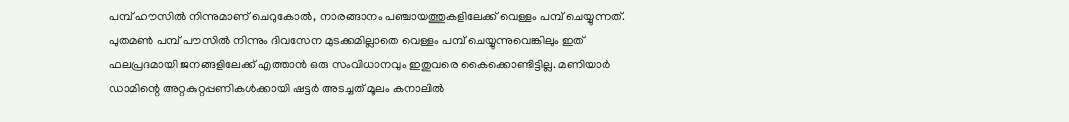പമ്പ് ഹൗസിൽ നിന്നുമാണ് ചെറുകോൽ, നാരങ്ങാനം പഞ്ചായത്തുകളിലേക്ക് വെള്ളം പമ്പ് ചെയ്യുന്നത്. പുതമൺ പമ്പ് പൗസിൽ നിന്നും ദിവസേന മുടക്കമില്ലാതെ വെള്ളം പമ്പ് ചെയ്യുന്നുവെങ്കിലും ഇത് ഫലപ്രദമായി ജനങ്ങളിലേക്ക് എത്താൻ ഒരു സംവിധാനവും ഇതുവരെ കൈക്കൊണ്ടിട്ടില്ല. മണിയാർ ഡാമിന്റെ അറ്റകുറ്റപ്പണികൾക്കായി ഷട്ടർ അടച്ചത് മൂലം കനാലിൽ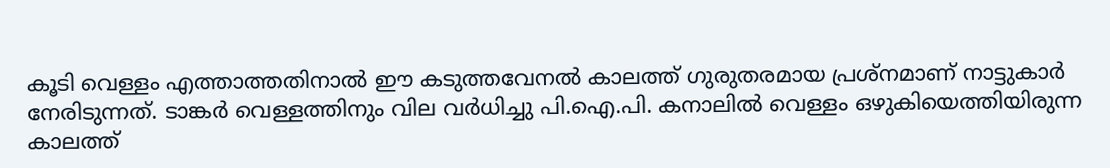കൂടി വെള്ളം എത്താത്തതിനാൽ ഈ കടുത്തവേനൽ കാലത്ത് ഗുരുതരമായ പ്രശ്നമാണ് നാട്ടുകാർ നേരിടുന്നത്. ടാങ്കർ വെള്ളത്തിനും വില വർധിച്ചു പി.ഐ.പി. കനാലിൽ വെള്ളം ഒഴുകിയെത്തിയിരുന്ന കാലത്ത്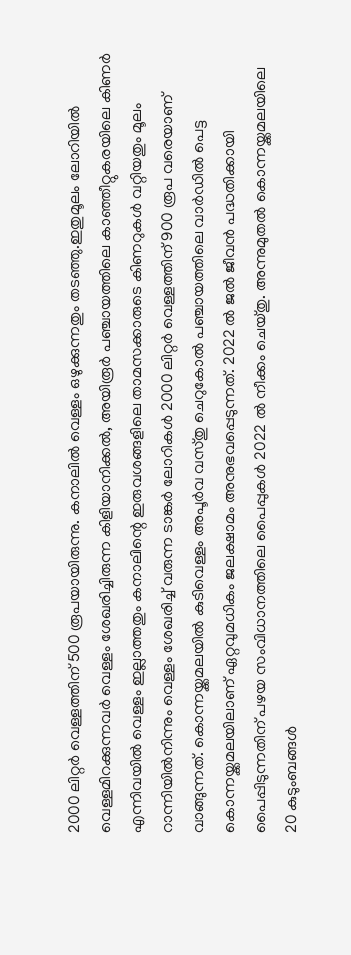2000 ലിറ്റർ വെള്ളത്തിന് 500 രൂപയായിരുന്നു. കനാലിൽ വെള്ളം ഒഴുക്കുന്നതും തടഞ്ഞു.ഇതുമൂലം ലോറിയിൽ വെള്ളമിറക്കുന്നവർ വെള്ളം ശേഖരിച്ചിരുന്ന കിളിയാനിക്കൽ, അയിരൂർ പഞ്ചായത്തിലെ കാഞ്ഞീറ്റുകരയിലെ കിണർ എന്നിവയിൽ വെള്ളം ഇല്ലാത്തതും കനാലിന്റെ ഇരുവശങ്ങളിലെ താമസക്കാരുടെ കിണറുകൾ വറ്റിയതും മൂലം റാന്നിയിൽനിന്നും വെള്ളം ശേഖരിച്ച് വരുന്ന ടാങ്കർ ലോറികൾ 2000 ലിറ്റർ വെള്ളത്തിന് 900 രൂപ വരെയാണ് വാങ്ങുന്നത്. കൊന്നയ്ക്കമലയിൽ കുടിവെള്ളം അപൂർവ വസ്തു ചെറുകോൽ പഞ്ചായത്തിലെ വാർഡിൽ പെട്ട കൊന്നയ്ക്കമലയിലാണ് ഏറ്റവുമധികം ജലക്ഷാമം അനുഭവപ്പെടുന്നത്. 2022 ൽ ജൽ ജീവൻ പദ്ധതിക്കായി പൈപ്പിടുന്നതിന് പഴയ സംവിധാനത്തിലെ പൈപ്പുകൾ 2022 ൽ നീക്കം ചെയ്തു. അന്നുമുതൽ കൊന്നയ്ക്കമലയിലെ 20 കുടുംബങ്ങൾ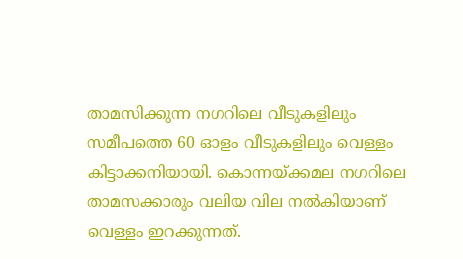താമസിക്കുന്ന നഗറിലെ വീടുകളിലും സമീപത്തെ 60 ഓളം വീടുകളിലും വെള്ളം കിട്ടാക്കനിയായി. കൊന്നയ്ക്കമല നഗറിലെ താമസക്കാരും വലിയ വില നൽകിയാണ് വെള്ളം ഇറക്കുന്നത്.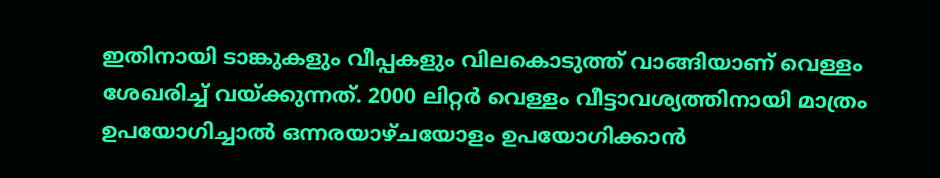ഇതിനായി ടാങ്കുകളും വീപ്പകളും വിലകൊടുത്ത് വാങ്ങിയാണ് വെള്ളം ശേഖരിച്ച് വയ്ക്കുന്നത്. 2000 ലിറ്റർ വെള്ളം വീട്ടാവശ്യത്തിനായി മാത്രം ഉപയോഗിച്ചാൽ ഒന്നരയാഴ്ചയോളം ഉപയോഗിക്കാൻ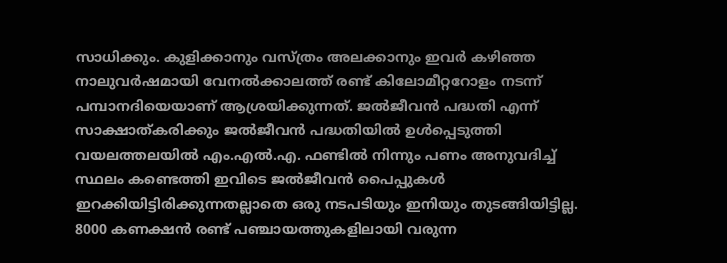സാധിക്കും. കുളിക്കാനും വസ്ത്രം അലക്കാനും ഇവർ കഴിഞ്ഞ നാലുവർഷമായി വേനൽക്കാലത്ത് രണ്ട് കിലോമീറ്ററോളം നടന്ന് പമ്പാനദിയെയാണ് ആശ്രയിക്കുന്നത്. ജൽജീവൻ പദ്ധതി എന്ന് സാക്ഷാത്കരിക്കും ജൽജീവൻ പദ്ധതിയിൽ ഉൾപ്പെടുത്തി വയലത്തലയിൽ എം.എൽ.എ. ഫണ്ടിൽ നിന്നും പണം അനുവദിച്ച് സ്ഥലം കണ്ടെത്തി ഇവിടെ ജൽജീവൻ പൈപ്പുകൾ ഇറക്കിയിട്ടിരിക്കുന്നതല്ലാതെ ഒരു നടപടിയും ഇനിയും തുടങ്ങിയിട്ടില്ല. 8000 കണക്ഷൻ രണ്ട് പഞ്ചായത്തുകളിലായി വരുന്ന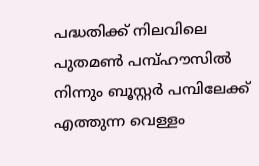പദ്ധതിക്ക് നിലവിലെ പുതമൺ പമ്പ്ഹൗസിൽ നിന്നും ബൂസ്റ്റർ പമ്പിലേക്ക് എത്തുന്ന വെള്ളം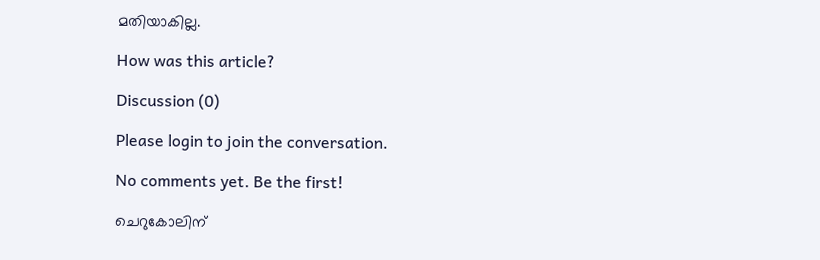മതിയാകില്ല.

How was this article?

Discussion (0)

Please login to join the conversation.

No comments yet. Be the first!

ചെറുകോലിന്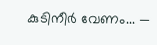കുടിനീർ വേണം... —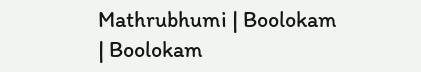Mathrubhumi | Boolokam | Boolokam